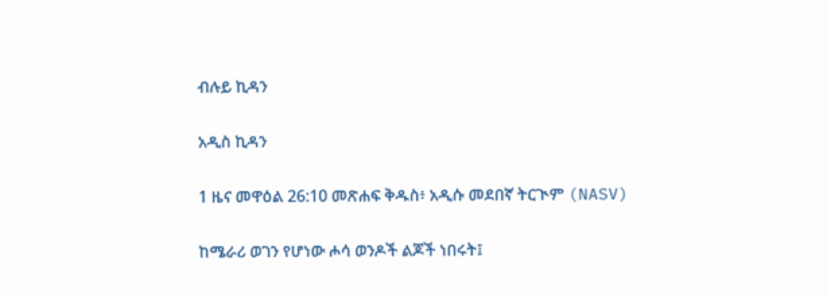ብሉይ ኪዳን

አዲስ ኪዳን

1 ዜና መዋዕል 26:10 መጽሐፍ ቅዱስ፥ አዲሱ መደበኛ ትርጒም (NASV)

ከሜራሪ ወገን የሆነው ሖሳ ወንዶች ልጆች ነበሩት፤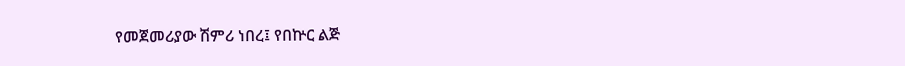የመጀመሪያው ሽምሪ ነበረ፤ የበኵር ልጅ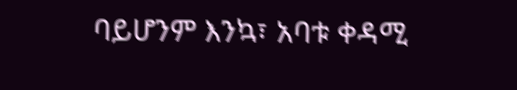ባይሆንም እንኳ፣ አባቱ ቀዳሚ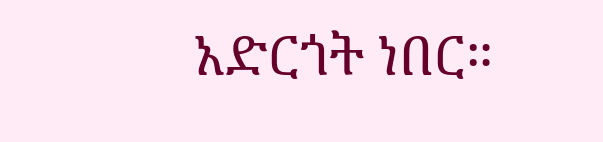አድርጎት ነበር።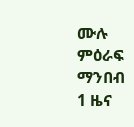ሙሉ ምዕራፍ ማንበብ 1 ዜና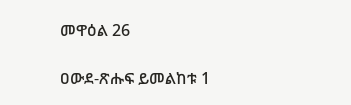መዋዕል 26

ዐውደ-ጽሑፍ ይመልከቱ 1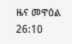ዜና መዋዕል 26:10